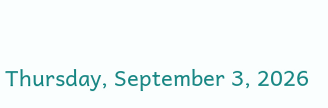Thursday, September 3, 2026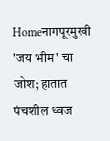Homeनागपूरमुखी 'जय भीम' चा जोश; हातात पंचशील ध्वज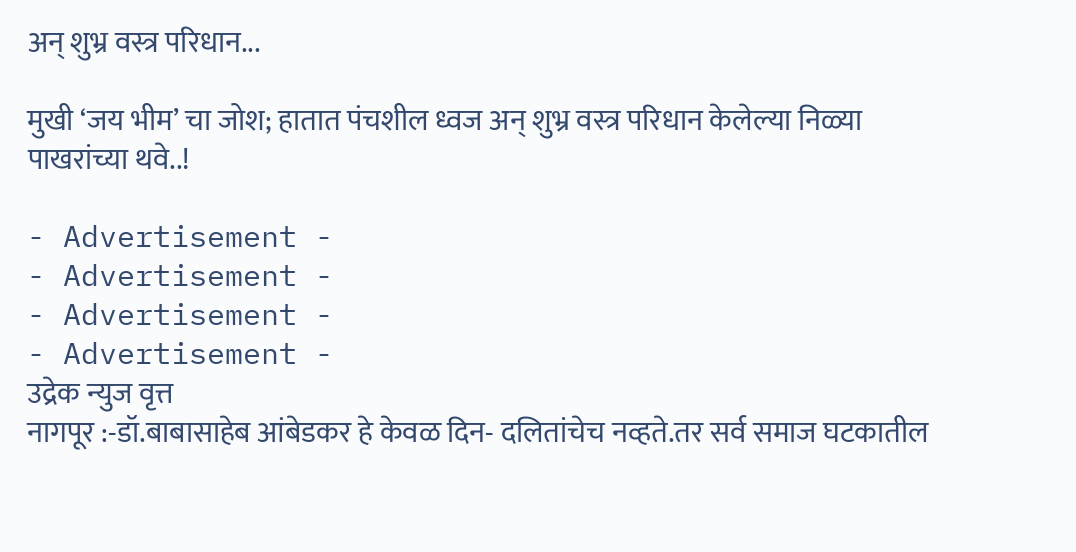अन् शुभ्र वस्त्र परिधान...

मुखी ‘जय भीम’ चा जोश; हातात पंचशील ध्वज अन् शुभ्र वस्त्र परिधान केलेल्या निळ्या पाखरांच्या थवे..!

- Advertisement -
- Advertisement -
- Advertisement -
- Advertisement -
उद्रेक न्युज वृत्त
नागपूर :-डॉ.बाबासाहेब आंबेडकर हे केवळ दिन- दलितांचेच नव्हते.तर सर्व समाज घटकातील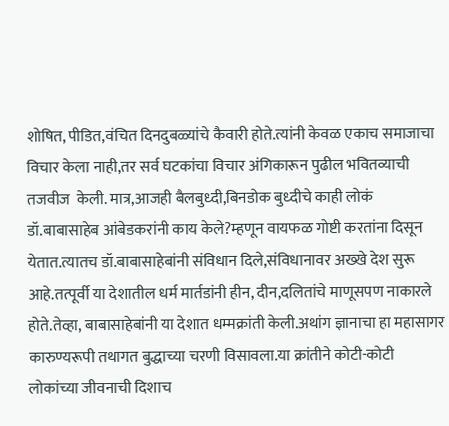शोषित, पीडित,वंचित दिनदुबळ्यांचे कैवारी होते.त्यांनी केवळ एकाच समाजाचा विचार केला नाही,तर सर्व घटकांचा विचार अंगिकारून पुढील भवितव्याची तजवीज  केली. मात्र,आजही बैलबुध्दी,बिनडोक बुध्दीचे काही लोकं डॉ.बाबासाहेब आंबेडकरांनी काय केले?म्हणून वायफळ गोष्टी करतांना दिसून येतात.त्यातच डॉ.बाबासाहेबांनी संविधान दिले,संविधानावर अख्खे देश सुरू आहे.तत्पूर्वी या देशातील धर्म मार्तडांनी हीन, दीन,दलितांचे माणूसपण नाकारले होते.तेव्हा, बाबासाहेबांनी या देशात धम्मक्रांती केली.अथांग ज्ञानाचा हा महासागर कारुण्यरूपी तथागत बुद्धाच्या चरणी विसावला.या क्रांतीने कोटी-कोटी लोकांच्या जीवनाची दिशाच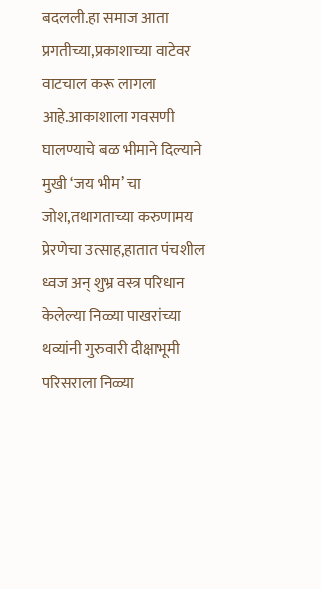बदलली.हा समाज आता प्रगतीच्या,प्रकाशाच्या वाटेवर वाटचाल करू लागला आहे.आकाशाला गवसणी घालण्याचे बळ भीमाने दिल्याने मुखी ‘जय भीम’ चा जोश,तथागताच्या करुणामय प्रेरणेचा उत्साह,हातात पंचशील ध्वज अन् शुभ्र वस्त्र परिधान केलेल्या निळ्या पाखरांच्या थव्यांनी गुरुवारी दीक्षाभूमी परिसराला निळ्या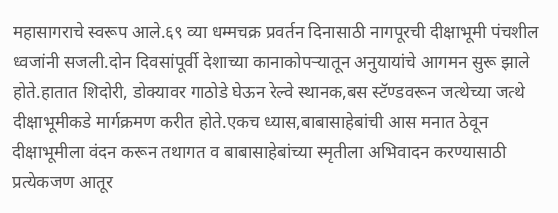महासागराचे स्वरूप आले.६९ व्या धम्मचक्र प्रवर्तन दिनासाठी नागपूरची दीक्षाभूमी पंचशील ध्वजांनी सजली.दोन दिवसांपूर्वी देशाच्या कानाकोपऱ्यातून अनुयायांचे आगमन सुरू झाले होते.हातात शिदोरी, डोक्यावर गाठोडे घेऊन रेल्वे स्थानक,बस स्टॅण्डवरून जत्थेच्या जत्थे दीक्षाभूमीकडे मार्गक्रमण करीत होते.एकच ध्यास,बाबासाहेबांची आस मनात ठेवून दीक्षाभूमीला वंदन करून तथागत व बाबासाहेबांच्या स्मृतीला अभिवादन करण्यासाठी प्रत्येकजण आतूर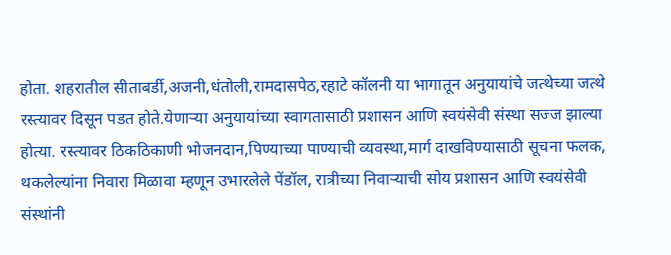होता. शहरातील सीताबर्डी,अजनी,धंतोली,रामदासपेठ,रहाटे कॉलनी या भागातून अनुयायांचे जत्थेच्या जत्थे रस्त्यावर दिसून पडत होते.येणाऱ्या अनुयायांच्या स्वागतासाठी प्रशासन आणि स्वयंसेवी संस्था सज्ज झाल्या होत्या. रस्त्यावर ठिकठिकाणी भोजनदान,पिण्याच्या पाण्याची व्यवस्था,मार्ग दाखविण्यासाठी सूचना फलक, थकलेल्यांना निवारा मिळावा म्हणून उभारलेले पेंडॉल, रात्रीच्या निवाऱ्याची सोय प्रशासन आणि स्वयंसेवी संस्थांनी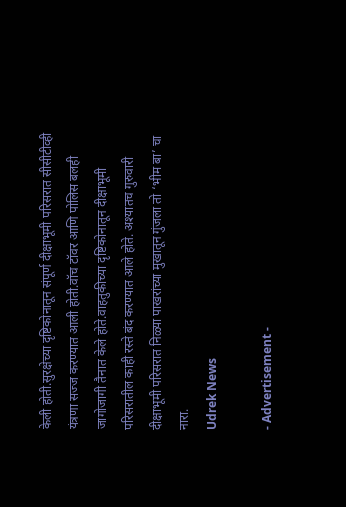केली होती.सुरक्षेच्या दृष्टिकोनातून संपूर्ण दीक्षाभूमी परिसरात सीसीटीव्ही यंत्रणा सज्ज करण्यात आली होती.वॉच टॉवर आणि पोलिस बलही जागोजागी तैनात केले होते.वाहतुकीच्या दृष्टिकोनातून दीक्षाभूमी परिसरातील काही रस्ते बंद करण्यात आले होते. अश्यातच गुरुवारी दीक्षाभूमी परिसरात निळ्या पाखरांच्या मुखातून गुंजला तो ‘भीम बा’ चा नारा.
Udrek News

- Advertisement -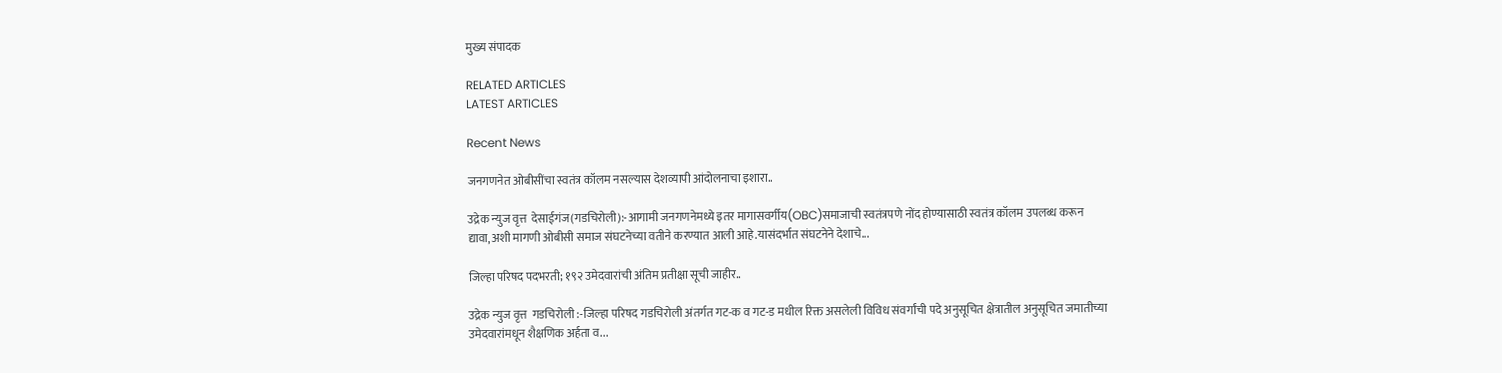मुख्य संपादक

RELATED ARTICLES
LATEST ARTICLES

Recent News

जनगणनेत ओबीसींचा स्वतंत्र कॉलम नसल्यास देशव्यापी आंदोलनाचा इशारा..

उद्रेक न्युज वृत्त  देसाईगंज(गडचिरोली):-आगामी जनगणनेमध्ये इतर मागासवर्गीय(OBC)समाजाची स्वतंत्रपणे नोंद होण्यासाठी स्वतंत्र कॉलम उपलब्ध करून द्यावा,अशी मागणी ओबीसी समाज संघटनेच्या वतीने करण्यात आली आहे.यासंदर्भात संघटनेने देशाचे...

जिल्हा परिषद पदभरती; १९२ उमेदवारांची अंतिम प्रतीक्षा सूची जाहीर..

उद्रेक न्युज वृत्त  गडचिरोली :-जिल्हा परिषद गडचिरोली अंतर्गत गट-क व गट-ड मधील रिक्त असलेली विविध संवर्गांची पदे अनुसूचित क्षेत्रातील अनुसूचित जमातीच्या उमेदवारांमधून शैक्षणिक अर्हता व...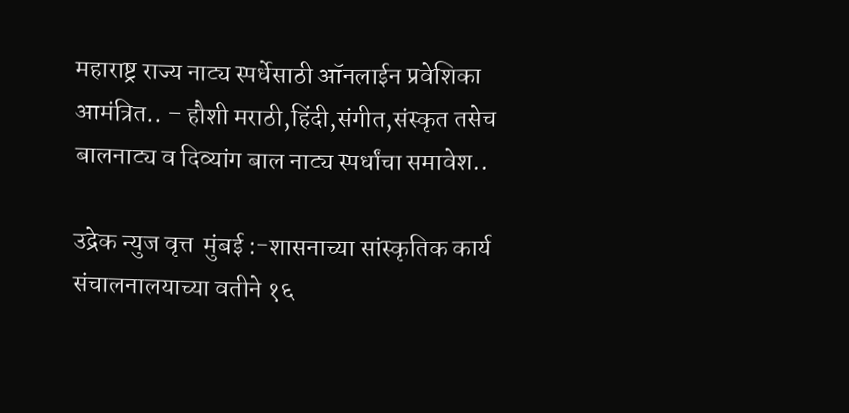महाराष्ट्र राज्य नाट्य स्पर्धेसाठी ऑनलाईन प्रवेशिका आमंत्रित.. – हौशी मराठी,हिंदी,संगीत,संस्कृत तसेच बालनाट्य व दिव्यांग बाल नाट्य स्पर्धांचा समावेश..

उद्रेक न्युज वृत्त  मुंबई :-शासनाच्या सांस्कृतिक कार्य संचालनालयाच्या वतीने १६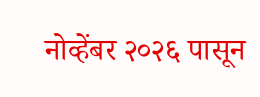नोव्हेंबर २०२६ पासून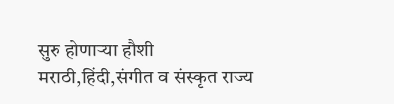सुरु होणाऱ्या हौशी मराठी,हिंदी,संगीत व संस्कृत राज्य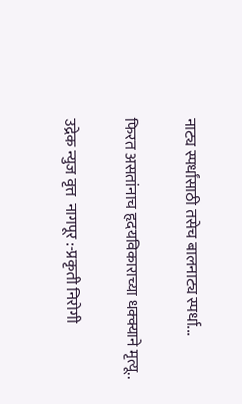नाट्य स्पर्धांसाठी तसेच बालनाट्य स्पर्धा...

फिरत असतांनाच हृदयविकाराच्या धक्क्याने मृत्यू..

उद्रेक न्युज वृत्त  नागपूर :-प्रकृती निरोगी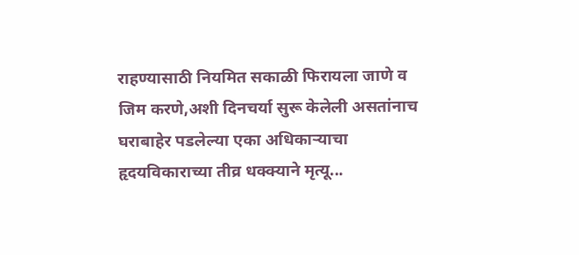राहण्यासाठी नियमित सकाळी फिरायला जाणे व जिम करणे,अशी दिनचर्या सुरू केलेली असतांनाच घराबाहेर पडलेल्या एका अधिकाऱ्याचा हृदयविकाराच्या तीव्र धक्क्याने मृत्यू...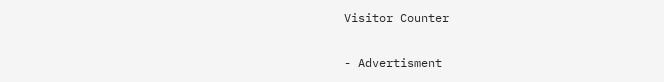Visitor Counter

- Advertisment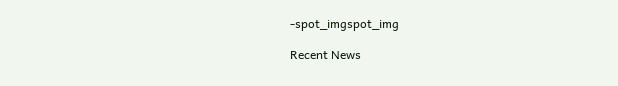-spot_imgspot_img

Recent News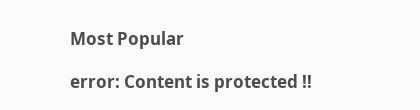Most Popular

error: Content is protected !!